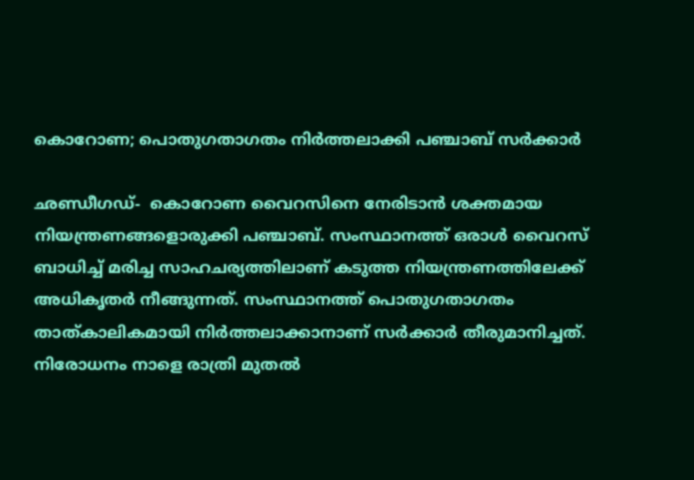കൊറോണ; പൊതുഗതാഗതം നിര്‍ത്തലാക്കി പഞ്ചാബ് സര്‍ക്കാര്‍

ഛണ്ഡീഗഡ്-  കൊറോണ വൈറസിനെ നേരിടാന്‍ ശക്തമായ നിയന്ത്രണങ്ങളൊരുക്കി പഞ്ചാബ്. സംസ്ഥാനത്ത് ഒരാള്‍ വൈറസ് ബാധിച്ച് മരിച്ച സാഹചര്യത്തിലാണ് കടുത്ത നിയന്ത്രണത്തിലേക്ക് അധികൃതര്‍ നീങ്ങുന്നത്. സംസ്ഥാനത്ത് പൊതുഗതാഗതം താത്കാലികമായി നിര്‍ത്തലാക്കാനാണ് സര്‍ക്കാര്‍ തീരുമാനിച്ചത്. നിരോധനം നാളെ രാത്രി മുതല്‍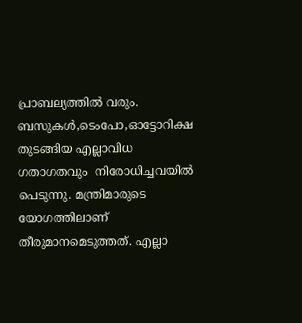പ്രാബല്യത്തില്‍ വരും. ബസുകള്‍,ടെംപോ,ഓട്ടോറിക്ഷ തുടങ്ങിയ എല്ലാവിധ ഗതാഗതവും  നിരോധിച്ചവയില്‍ പെടുന്നു. മന്ത്രിമാരുടെ യോഗത്തിലാണ് തീരുമാനമെടുത്തത്. എല്ലാ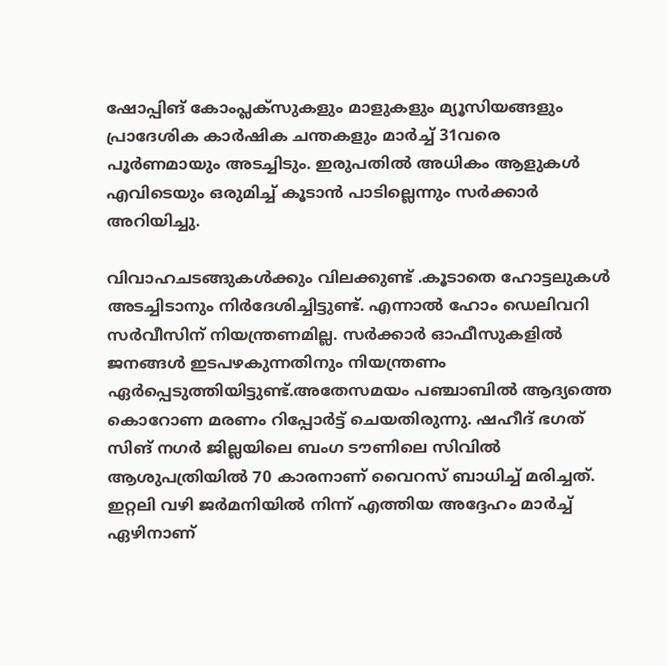ഷോപ്പിങ് കോംപ്ലക്‌സുകളും മാളുകളും മ്യൂസിയങ്ങളും പ്രാദേശിക കാര്‍ഷിക ചന്തകളും മാര്‍ച്ച് 31വരെ പൂര്‍ണമായും അടച്ചിടും. ഇരുപതില്‍ അധികം ആളുകള്‍ എവിടെയും ഒരുമിച്ച് കൂടാന്‍ പാടില്ലെന്നും സര്‍ക്കാര്‍ അറിയിച്ചു.

വിവാഹചടങ്ങുകള്‍ക്കും വിലക്കുണ്ട് .കൂടാതെ ഹോട്ടലുകള്‍ അടച്ചിടാനും നിര്‍ദേശിച്ചിട്ടുണ്ട്. എന്നാല്‍ ഹോം ഡെലിവറി സര്‍വീസിന് നിയന്ത്രണമില്ല. സര്‍ക്കാര്‍ ഓഫീസുകളില്‍ ജനങ്ങള്‍ ഇടപഴകുന്നതിനും നിയന്ത്രണം ഏര്‍പ്പെടുത്തിയിട്ടുണ്ട്.അതേസമയം പഞ്ചാബില്‍ ആദ്യത്തെ കൊറോണ മരണം റിപ്പോര്‍ട്ട് ചെയതിരുന്നു. ഷഹീദ് ഭഗത് സിങ് നഗര്‍ ജില്ലയിലെ ബംഗ ടൗണിലെ സിവില്‍ ആശുപത്രിയില്‍ 70 കാരനാണ് വൈറസ് ബാധിച്ച് മരിച്ചത്. ഇറ്റലി വഴി ജര്‍മനിയില്‍ നിന്ന് എത്തിയ അദ്ദേഹം മാര്‍ച്ച് ഏഴിനാണ്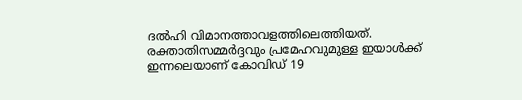ദല്‍ഹി വിമാനത്താവളത്തിലെത്തിയത്. രക്താതിസമ്മര്‍ദ്ദവും പ്രമേഹവുമുള്ള ഇയാള്‍ക്ക് ഇന്നലെയാണ് കോവിഡ് 19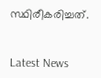സ്ഥിരീകരിച്ചത്.


Latest News